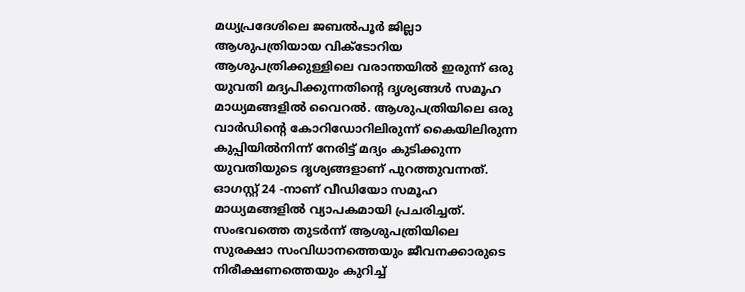മധ്യപ്രദേശിലെ ജബൽപൂർ ജില്ലാ ആശുപത്രിയായ വിക്ടോറിയ ആശുപത്രിക്കുള്ളിലെ വരാന്തയിൽ ഇരുന്ന് ഒരു യുവതി മദ്യപിക്കുന്നതിന്റെ ദൃശ്യങ്ങൾ സമൂഹ മാധ്യമങ്ങളിൽ വൈറൽ. ആശുപത്രിയിലെ ഒരു വാർഡിന്റെ കോറിഡോറിലിരുന്ന് കൈയിലിരുന്ന കുപ്പിയിൽനിന്ന് നേരിട്ട് മദ്യം കുടിക്കുന്ന യുവതിയുടെ ദൃശ്യങ്ങളാണ് പുറത്തുവന്നത്. ഓഗസ്റ്റ് 24 -നാണ് വീഡിയോ സമൂഹ മാധ്യമങ്ങളിൽ വ്യാപകമായി പ്രചരിച്ചത്. സംഭവത്തെ തുടർന്ന് ആശുപത്രിയിലെ സുരക്ഷാ സംവിധാനത്തെയും ജീവനക്കാരുടെ നിരീക്ഷണത്തെയും കുറിച്ച്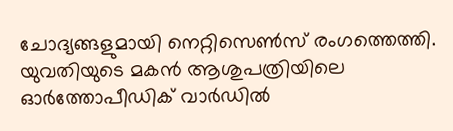ചോദ്യങ്ങളുമായി നെറ്റിസെൺസ് രംഗത്തെത്തി.
യുവതിയുടെ മകൻ ആശുപത്രിയിലെ ഓർത്തോപീഡിക് വാർഡിൽ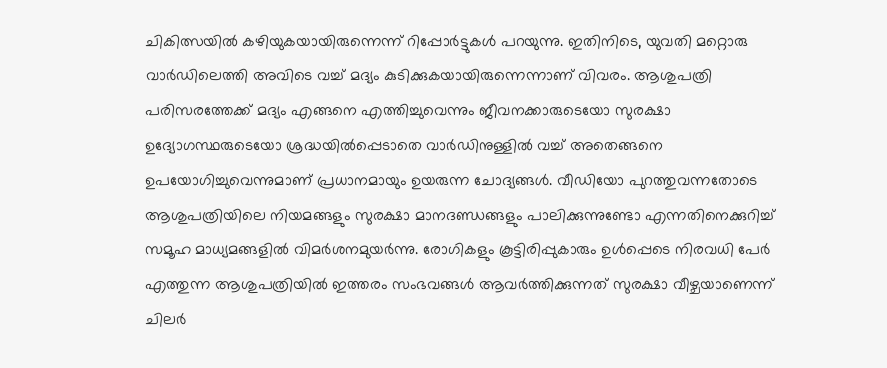ചികിത്സയിൽ കഴിയുകയായിരുന്നെന്ന് റിപ്പോർട്ടുകൾ പറയുന്നു. ഇതിനിടെ, യുവതി മറ്റൊരു വാർഡിലെത്തി അവിടെ വച്ച് മദ്യം കുടിക്കുകയായിരുന്നെന്നാണ് വിവരം. ആശുപത്രി പരിസരത്തേക്ക് മദ്യം എങ്ങനെ എത്തിച്ചുവെന്നും ജീവനക്കാരുടെയോ സുരക്ഷാ ഉദ്യോഗസ്ഥരുടെയോ ശ്രദ്ധയിൽപ്പെടാതെ വാർഡിനുള്ളിൽ വച്ച് അതെങ്ങനെ ഉപയോഗിച്ചുവെന്നുമാണ് പ്രധാനമായും ഉയരുന്ന ചോദ്യങ്ങൾ. വീഡിയോ പുറത്തുവന്നതോടെ ആശുപത്രിയിലെ നിയമങ്ങളും സുരക്ഷാ മാനദണ്ഡങ്ങളും പാലിക്കുന്നുണ്ടോ എന്നതിനെക്കുറിച്ച് സമൂഹ മാധ്യമങ്ങളിൽ വിമർശനമുയർന്നു. രോഗികളും കൂട്ടിരിപ്പുകാരും ഉൾപ്പെടെ നിരവധി പേർ എത്തുന്ന ആശുപത്രിയിൽ ഇത്തരം സംഭവങ്ങൾ ആവർത്തിക്കുന്നത് സുരക്ഷാ വീഴ്ചയാണെന്ന് ചിലർ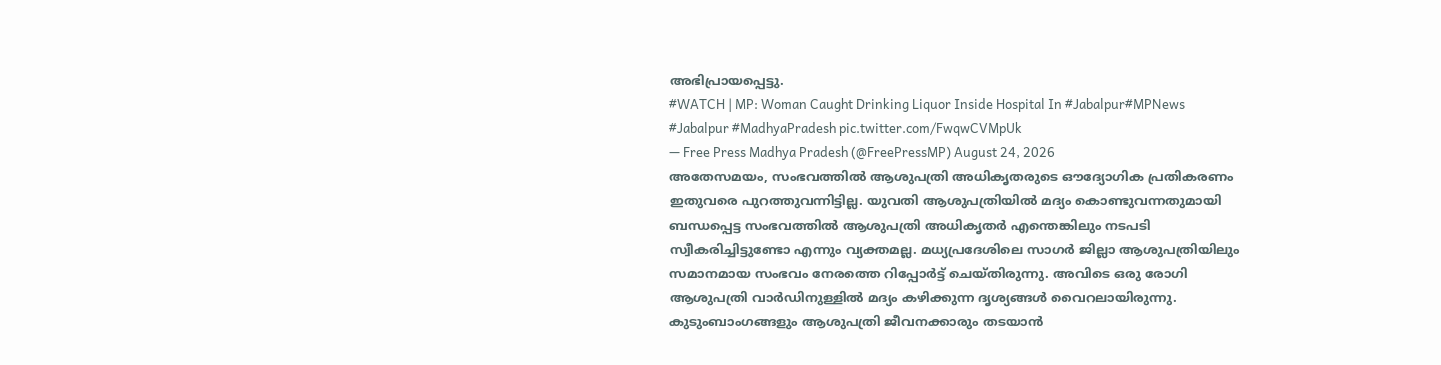അഭിപ്രായപ്പെട്ടു.
#WATCH | MP: Woman Caught Drinking Liquor Inside Hospital In #Jabalpur#MPNews #Jabalpur #MadhyaPradesh pic.twitter.com/FwqwCVMpUk
— Free Press Madhya Pradesh (@FreePressMP) August 24, 2026
അതേസമയം, സംഭവത്തിൽ ആശുപത്രി അധികൃതരുടെ ഔദ്യോഗിക പ്രതികരണം ഇതുവരെ പുറത്തുവന്നിട്ടില്ല. യുവതി ആശുപത്രിയിൽ മദ്യം കൊണ്ടുവന്നതുമായി ബന്ധപ്പെട്ട സംഭവത്തിൽ ആശുപത്രി അധികൃതർ എന്തെങ്കിലും നടപടി സ്വീകരിച്ചിട്ടുണ്ടോ എന്നും വ്യക്തമല്ല. മധ്യപ്രദേശിലെ സാഗർ ജില്ലാ ആശുപത്രിയിലും സമാനമായ സംഭവം നേരത്തെ റിപ്പോർട്ട് ചെയ്തിരുന്നു. അവിടെ ഒരു രോഗി ആശുപത്രി വാർഡിനുള്ളിൽ മദ്യം കഴിക്കുന്ന ദൃശ്യങ്ങൾ വൈറലായിരുന്നു. കുടുംബാംഗങ്ങളും ആശുപത്രി ജീവനക്കാരും തടയാൻ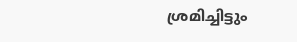ശ്രമിച്ചിട്ടും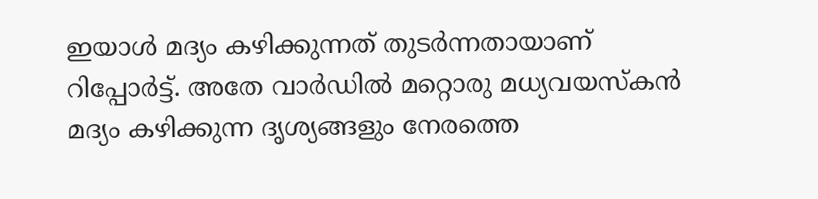ഇയാൾ മദ്യം കഴിക്കുന്നത് തുടർന്നതായാണ് റിപ്പോർട്ട്. അതേ വാർഡിൽ മറ്റൊരു മധ്യവയസ്കൻ മദ്യം കഴിക്കുന്ന ദൃശ്യങ്ങളും നേരത്തെ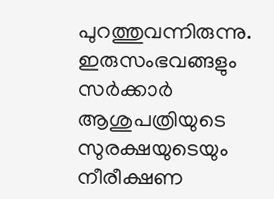പുറത്തുവന്നിരുന്നു. ഇരുസംഭവങ്ങളും സർക്കാർ ആശുപത്രിയുടെ സുരക്ഷയുടെയും നീരീക്ഷണ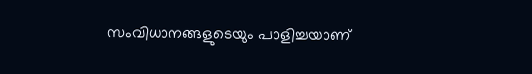സംവിധാനങ്ങളുടെയും പാളിച്ചയാണ്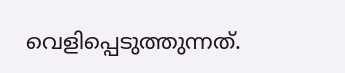വെളിപ്പെടുത്തുന്നത്.